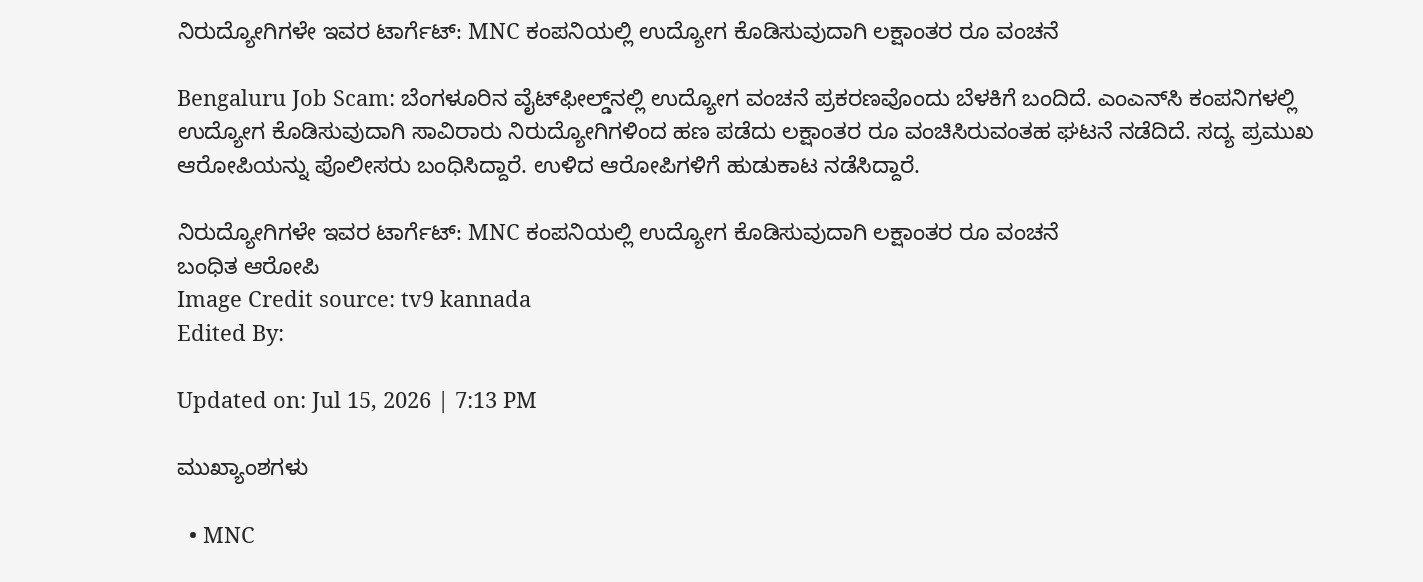ನಿರುದ್ಯೋಗಿಗಳೇ ಇವರ ಟಾರ್ಗೆಟ್: MNC ಕಂಪನಿಯಲ್ಲಿ ಉದ್ಯೋಗ ಕೊಡಿಸುವುದಾಗಿ ಲಕ್ಷಾಂತರ ರೂ ವಂಚನೆ

Bengaluru Job Scam: ಬೆಂಗಳೂರಿನ ವೈಟ್‌ಫೀಲ್ಡ್‌ನಲ್ಲಿ ಉದ್ಯೋಗ ವಂಚನೆ ಪ್ರಕರಣವೊಂದು ಬೆಳಕಿಗೆ ಬಂದಿದೆ. ಎಂಎನ್‌ಸಿ ಕಂಪನಿಗಳಲ್ಲಿ ಉದ್ಯೋಗ ಕೊಡಿಸುವುದಾಗಿ ಸಾವಿರಾರು ನಿರುದ್ಯೋಗಿಗಳಿಂದ ಹಣ ಪಡೆದು ಲಕ್ಷಾಂತರ ರೂ ವಂಚಿಸಿರುವಂತಹ ಘಟನೆ ನಡೆದಿದೆ. ಸದ್ಯ ಪ್ರಮುಖ ಆರೋಪಿಯನ್ನು ಪೊಲೀಸರು ಬಂಧಿಸಿದ್ದಾರೆ. ಉಳಿದ ಆರೋಪಿಗಳಿಗೆ ಹುಡುಕಾಟ ನಡೆಸಿದ್ದಾರೆ.

ನಿರುದ್ಯೋಗಿಗಳೇ ಇವರ ಟಾರ್ಗೆಟ್: MNC ಕಂಪನಿಯಲ್ಲಿ ಉದ್ಯೋಗ ಕೊಡಿಸುವುದಾಗಿ ಲಕ್ಷಾಂತರ ರೂ ವಂಚನೆ
ಬಂಧಿತ ಆರೋಪಿ
Image Credit source: tv9 kannada
Edited By:

Updated on: Jul 15, 2026 | 7:13 PM

ಮುಖ್ಯಾಂಶಗಳು

  • MNC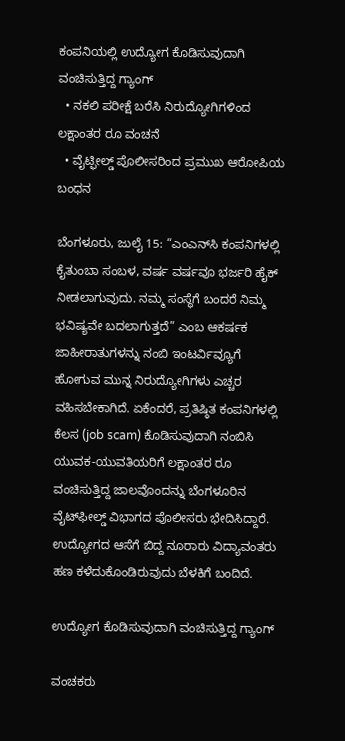ಕಂಪನಿಯಲ್ಲಿ ಉದ್ಯೋಗ ಕೊಡಿಸುವುದಾಗಿ ವಂಚಿಸುತ್ತಿದ್ದ ಗ್ಯಾಂಗ್
  • ನಕಲಿ ಪರೀಕ್ಷೆ ಬರೆಸಿ ನಿರುದ್ಯೋಗಿಗಳಿಂದ ಲಕ್ಷಾಂತರ ರೂ ವಂಚನೆ
  • ವೈಟ್ಫೀಲ್ಡ್ ಪೊಲೀಸರಿಂದ ಪ್ರಮುಖ ಆರೋಪಿಯ ಬಂಧನ

ಬೆಂಗಳೂರು, ಜುಲೈ 15: “ಎಂಎನ್‌ಸಿ ಕಂಪನಿಗಳಲ್ಲಿ ಕೈತುಂಬಾ ಸಂಬಳ, ವರ್ಷ ವರ್ಷವೂ ಭರ್ಜರಿ ಹೈಕ್ ನೀಡಲಾಗುವುದು. ನಮ್ಮ ಸಂಸ್ಥೆಗೆ ಬಂದರೆ ನಿಮ್ಮ ಭವಿಷ್ಯವೇ ಬದಲಾಗುತ್ತದೆ” ಎಂಬ ಆಕರ್ಷಕ ಜಾಹೀರಾತುಗಳನ್ನು ನಂಬಿ ಇಂಟರ್ವಿವ್ಯೂಗೆ ಹೋಗುವ ಮುನ್ನ ನಿರುದ್ಯೋಗಿಗಳು ಎಚ್ಚರ ವಹಿಸಬೇಕಾಗಿದೆ. ಏಕೆಂದರೆ, ಪ್ರತಿಷ್ಠಿತ ಕಂಪನಿಗಳಲ್ಲಿ ಕೆಲಸ (job scam) ಕೊಡಿಸುವುದಾಗಿ ನಂಬಿಸಿ ಯುವಕ-ಯುವತಿಯರಿಗೆ ಲಕ್ಷಾಂತರ ರೂ ವಂಚಿಸುತ್ತಿದ್ದ ಜಾಲವೊಂದನ್ನು ಬೆಂಗಳೂರಿನ ವೈಟ್‌ಫೀಲ್ಡ್ ವಿಭಾಗದ ಪೊಲೀಸರು ಭೇದಿಸಿದ್ದಾರೆ. ಉದ್ಯೋಗದ ಆಸೆಗೆ ಬಿದ್ದ ನೂರಾರು ವಿದ್ಯಾವಂತರು ಹಣ ಕಳೆದುಕೊಂಡಿರುವುದು ಬೆಳಕಿಗೆ ಬಂದಿದೆ.

ಉದ್ಯೋಗ ಕೊಡಿಸುವುದಾಗಿ ವಂಚಿಸುತ್ತಿದ್ದ ಗ್ಯಾಂಗ್

ವಂಚಕರು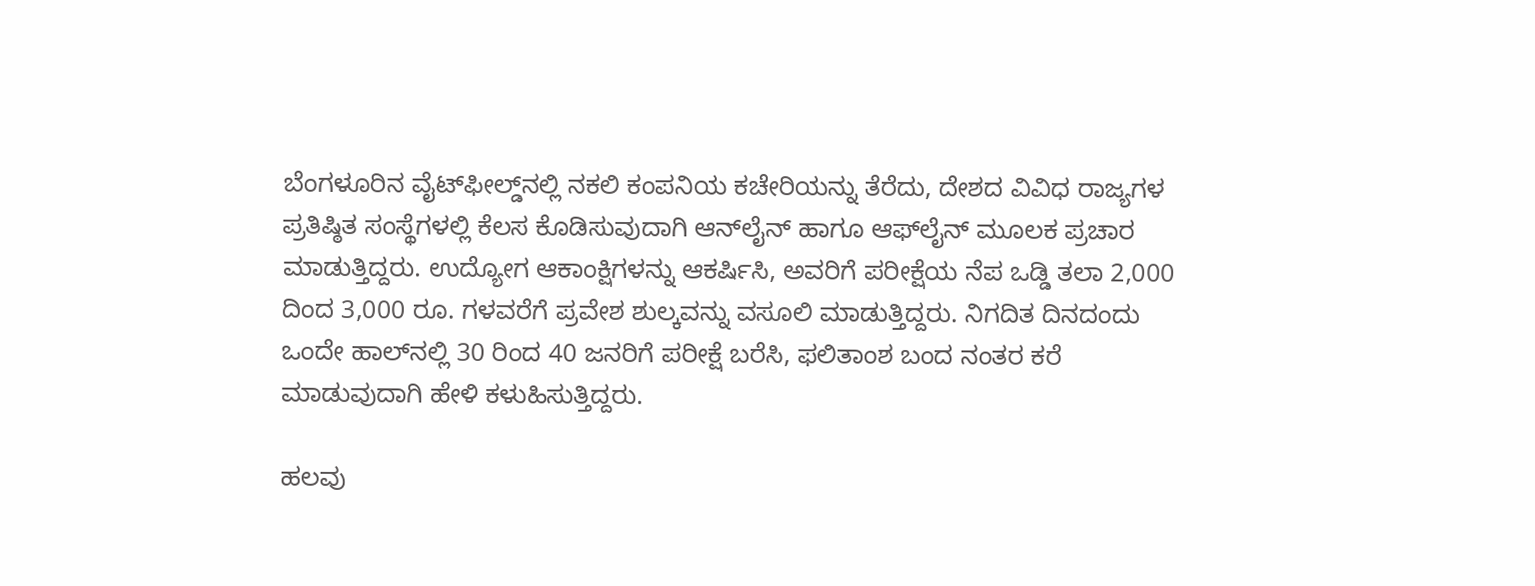ಬೆಂಗಳೂರಿನ ವೈಟ್‌ಫೀಲ್ಡ್‌ನಲ್ಲಿ ನಕಲಿ ಕಂಪನಿಯ ಕಚೇರಿಯನ್ನು ತೆರೆದು, ದೇಶದ ವಿವಿಧ ರಾಜ್ಯಗಳ ಪ್ರತಿಷ್ಠಿತ ಸಂಸ್ಥೆಗಳಲ್ಲಿ ಕೆಲಸ ಕೊಡಿಸುವುದಾಗಿ ಆನ್‌ಲೈನ್ ಹಾಗೂ ಆಫ್‌ಲೈನ್ ಮೂಲಕ ಪ್ರಚಾರ ಮಾಡುತ್ತಿದ್ದರು. ಉದ್ಯೋಗ ಆಕಾಂಕ್ಷಿಗಳನ್ನು ಆಕರ್ಷಿಸಿ, ಅವರಿಗೆ ಪರೀಕ್ಷೆಯ ನೆಪ ಒಡ್ಡಿ ತಲಾ 2,000 ದಿಂದ 3,000 ರೂ. ಗಳವರೆಗೆ ಪ್ರವೇಶ ಶುಲ್ಕವನ್ನು ವಸೂಲಿ ಮಾಡುತ್ತಿದ್ದರು. ನಿಗದಿತ ದಿನದಂದು ಒಂದೇ ಹಾಲ್‌ನಲ್ಲಿ 30 ರಿಂದ 40 ಜನರಿಗೆ ಪರೀಕ್ಷೆ ಬರೆಸಿ, ಫಲಿತಾಂಶ ಬಂದ ನಂತರ ಕರೆ ಮಾಡುವುದಾಗಿ ಹೇಳಿ ಕಳುಹಿಸುತ್ತಿದ್ದರು.

ಹಲವು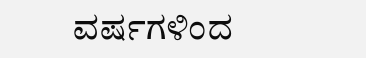ವರ್ಷಗಳಿಂದ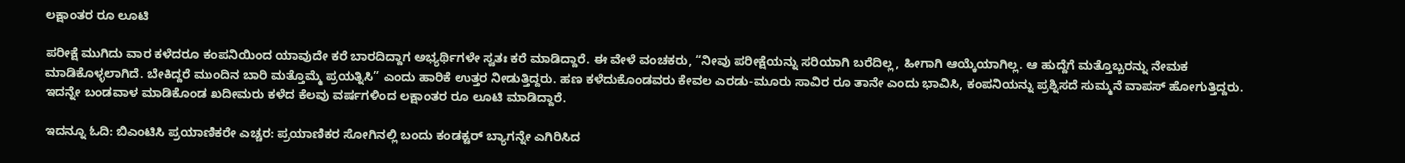ಲಕ್ಷಾಂತರ ರೂ ಲೂಟಿ

ಪರೀಕ್ಷೆ ಮುಗಿದು ವಾರ ಕಳೆದರೂ ಕಂಪನಿಯಿಂದ ಯಾವುದೇ ಕರೆ ಬಾರದಿದ್ದಾಗ ಅಭ್ಯರ್ಥಿಗಳೇ ಸ್ವತಃ ಕರೆ ಮಾಡಿದ್ದಾರೆ. ಈ ವೇಳೆ ವಂಚಕರು, “ನೀವು ಪರೀಕ್ಷೆಯನ್ನು ಸರಿಯಾಗಿ ಬರೆದಿಲ್ಲ, ಹೀಗಾಗಿ ಆಯ್ಕೆಯಾಗಿಲ್ಲ. ಆ ಹುದ್ದೆಗೆ ಮತ್ತೊಬ್ಬರನ್ನು ನೇಮಕ ಮಾಡಿಕೊಳ್ಳಲಾಗಿದೆ. ಬೇಕಿದ್ದರೆ ಮುಂದಿನ ಬಾರಿ ಮತ್ತೊಮ್ಮೆ ಪ್ರಯತ್ನಿಸಿ” ಎಂದು ಹಾರಿಕೆ ಉತ್ತರ ನೀಡುತ್ತಿದ್ದರು. ಹಣ ಕಳೆದುಕೊಂಡವರು ಕೇವಲ ಎರಡು-ಮೂರು ಸಾವಿರ ರೂ ತಾನೇ ಎಂದು ಭಾವಿಸಿ, ಕಂಪನಿಯನ್ನು ಪ್ರಶ್ನಿಸದೆ ಸುಮ್ಮನೆ ವಾಪಸ್ ಹೋಗುತ್ತಿದ್ದರು. ಇದನ್ನೇ ಬಂಡವಾಳ ಮಾಡಿಕೊಂಡ ಖದೀಮರು ಕಳೆದ ಕೆಲವು ವರ್ಷಗಳಿಂದ ಲಕ್ಷಾಂತರ ರೂ ಲೂಟಿ ಮಾಡಿದ್ದಾರೆ.

ಇದನ್ನೂ ಓದಿ: ಬಿಎಂಟಿಸಿ ಪ್ರಯಾಣಿಕರೇ ಎಚ್ಚರ: ಪ್ರಯಾಣಿಕರ ಸೋಗಿನಲ್ಲಿ ಬಂದು ಕಂಡಕ್ಟರ್ ಬ್ಯಾಗನ್ನೇ ಎಗಿರಿಸಿದ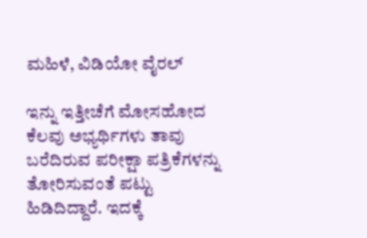ಮಹಿಳೆ, ವಿಡಿಯೋ ವೈರಲ್

ಇನ್ನು ಇತ್ತೀಚೆಗೆ ಮೋಸಹೋದ ಕೆಲವು ಅಭ್ಯರ್ಥಿಗಳು ತಾವು ಬರೆದಿರುವ ಪರೀಕ್ಷಾ ಪತ್ರಿಕೆಗಳನ್ನು  ತೋರಿಸುವಂತೆ ಪಟ್ಟು ಹಿಡಿದಿದ್ದಾರೆ. ಇದಕ್ಕೆ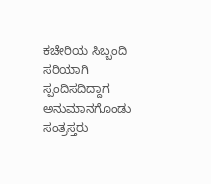ಕಚೇರಿಯ ಸಿಬ್ಬಂದಿ ಸರಿಯಾಗಿ ಸ್ಪಂದಿಸದಿದ್ದಾಗ ಅನುಮಾನಗೊಂಡು ಸಂತ್ರಸ್ತರು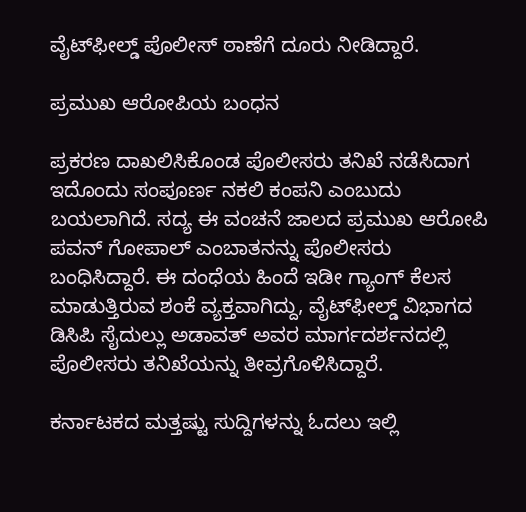ವೈಟ್‌ಫೀಲ್ಡ್ ಪೊಲೀಸ್ ಠಾಣೆಗೆ ದೂರು ನೀಡಿದ್ದಾರೆ.

ಪ್ರಮುಖ ಆರೋಪಿಯ ಬಂಧನ

ಪ್ರಕರಣ ದಾಖಲಿಸಿಕೊಂಡ ಪೊಲೀಸರು ತನಿಖೆ ನಡೆಸಿದಾಗ ಇದೊಂದು ಸಂಪೂರ್ಣ ನಕಲಿ ಕಂಪನಿ ಎಂಬುದು ಬಯಲಾಗಿದೆ. ಸದ್ಯ ಈ ವಂಚನೆ ಜಾಲದ ಪ್ರಮುಖ ಆರೋಪಿ ಪವನ್ ಗೋಪಾಲ್ ಎಂಬಾತನನ್ನು ಪೊಲೀಸರು ಬಂಧಿಸಿದ್ದಾರೆ. ಈ ದಂಧೆಯ ಹಿಂದೆ ಇಡೀ ಗ್ಯಾಂಗ್ ಕೆಲಸ ಮಾಡುತ್ತಿರುವ ಶಂಕೆ ವ್ಯಕ್ತವಾಗಿದ್ದು, ವೈಟ್‌ಫೀಲ್ಡ್ ವಿಭಾಗದ ಡಿಸಿಪಿ ಸೈದುಲ್ಲು ಅಡಾವತ್ ಅವರ ಮಾರ್ಗದರ್ಶನದಲ್ಲಿ ಪೊಲೀಸರು ತನಿಖೆಯನ್ನು ತೀವ್ರಗೊಳಿಸಿದ್ದಾರೆ.

ಕರ್ನಾಟಕದ ಮತ್ತಷ್ಟು ಸುದ್ದಿಗಳನ್ನು ಓದಲು ಇಲ್ಲಿ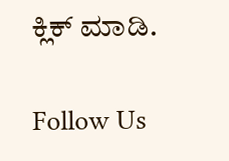ಕ್ಲಿಕ್ ಮಾಡಿ.

Follow Us